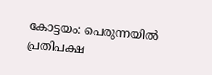കോട്ടയം: പെരുന്നയിൽ പ്രതിപക്ഷ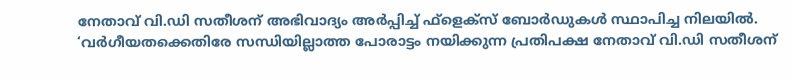നേതാവ് വി.ഡി സതീശന് അഭിവാദ്യം അർപ്പിച്ച് ഫ്ളെക്സ് ബോർഡുകൾ സ്ഥാപിച്ച നിലയിൽ. ‘വർഗീയതക്കെതിരേ സന്ധിയില്ലാത്ത പോരാട്ടം നയിക്കുന്ന പ്രതിപക്ഷ നേതാവ് വി.ഡി സതീശന്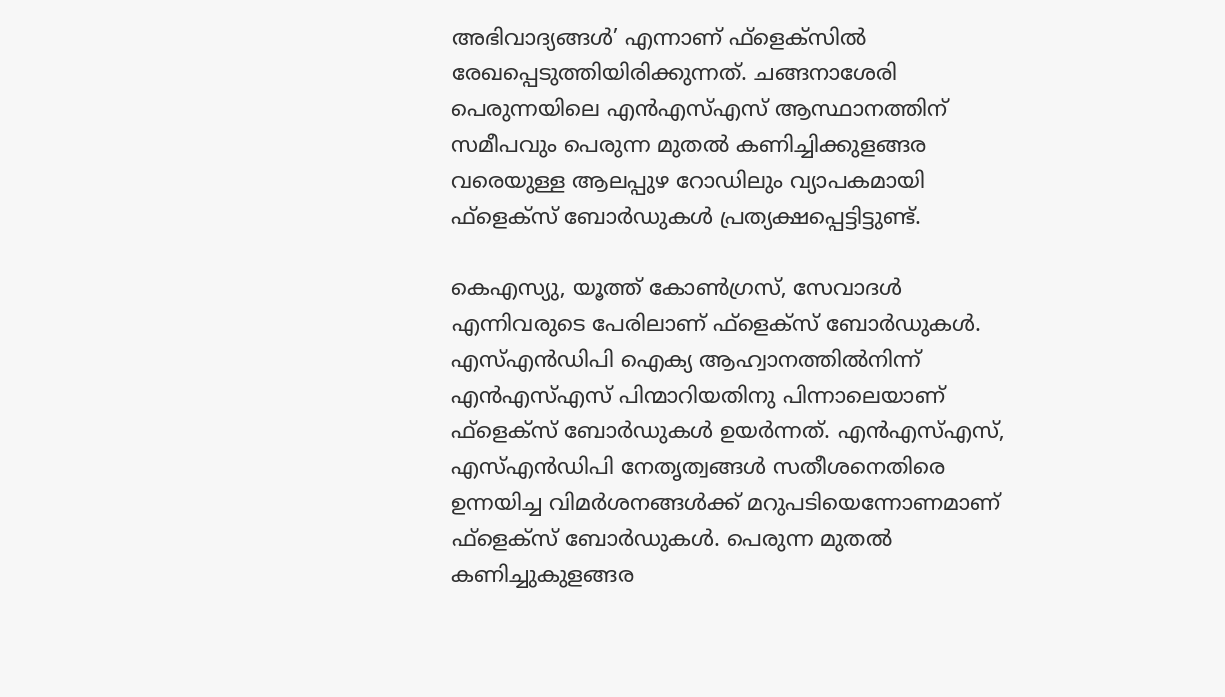അഭിവാദ്യങ്ങൾ’ എന്നാണ് ഫ്ളെക്സിൽ രേഖപ്പെടുത്തിയിരിക്കുന്നത്. ചങ്ങനാശേരി പെരുന്നയിലെ എൻഎസ്എസ് ആസ്ഥാനത്തിന് സമീപവും പെരുന്ന മുതൽ കണിച്ചിക്കുളങ്ങര വരെയുള്ള ആലപ്പുഴ റോഡിലും വ്യാപകമായി ഫ്ളെക്സ് ബോർഡുകൾ പ്രത്യക്ഷപ്പെട്ടിട്ടുണ്ട്.

കെഎസ്യു, യൂത്ത് കോൺഗ്രസ്, സേവാദൾ എന്നിവരുടെ പേരിലാണ് ഫ്ളെക്സ് ബോർഡുകൾ. എസ്എൻഡിപി ഐക്യ ആഹ്വാനത്തിൽനിന്ന് എൻഎസ്എസ് പിന്മാറിയതിനു പിന്നാലെയാണ് ഫ്ളെക്സ് ബോർഡുകൾ ഉയർന്നത്. എൻഎസ്എസ്, എസ്എൻഡിപി നേതൃത്വങ്ങൾ സതീശനെതിരെ ഉന്നയിച്ച വിമർശനങ്ങൾക്ക് മറുപടിയെന്നോണമാണ് ഫ്ളെക്സ് ബോർഡുകൾ. പെരുന്ന മുതൽ കണിച്ചുകുളങ്ങര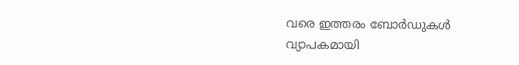വരെ ഇത്തരം ബോർഡുകൾ വ്യാപകമായി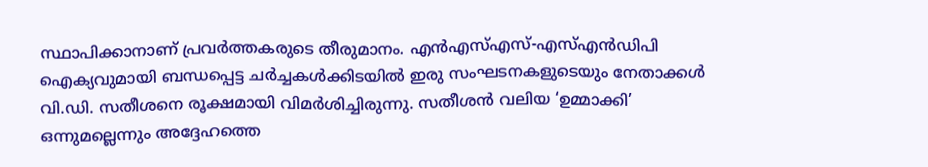സ്ഥാപിക്കാനാണ് പ്രവർത്തകരുടെ തീരുമാനം. എൻഎസ്എസ്-എസ്എൻഡിപി ഐക്യവുമായി ബന്ധപ്പെട്ട ചർച്ചകൾക്കിടയിൽ ഇരു സംഘടനകളുടെയും നേതാക്കൾ വി.ഡി. സതീശനെ രൂക്ഷമായി വിമർശിച്ചിരുന്നു. സതീശൻ വലിയ ‘ഉമ്മാക്കി’ ഒന്നുമല്ലെന്നും അദ്ദേഹത്തെ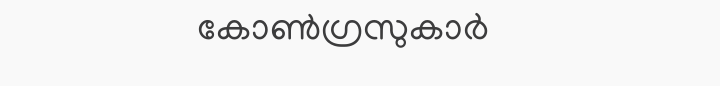കോൺഗ്രസുകാർ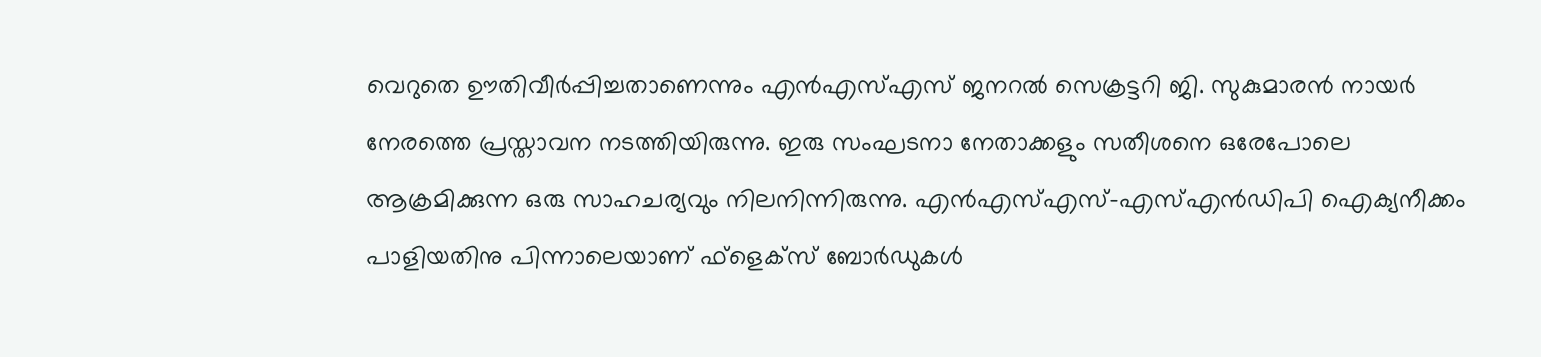വെറുതെ ഊതിവീർപ്പിച്ചതാണെന്നും എൻഎസ്എസ് ജനറൽ സെക്രട്ടറി ജി. സുകുമാരൻ നായർ നേരത്തെ പ്രസ്താവന നടത്തിയിരുന്നു. ഇരു സംഘടനാ നേതാക്കളും സതീശനെ ഒരേപോലെ ആക്രമിക്കുന്ന ഒരു സാഹചര്യവും നിലനിന്നിരുന്നു. എൻഎസ്എസ്-എസ്എൻഡിപി ഐക്യനീക്കം പാളിയതിനു പിന്നാലെയാണ് ഫ്ളെക്സ് ബോർഡുകൾ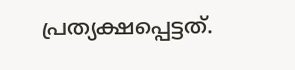പ്രത്യക്ഷപ്പെട്ടത്.